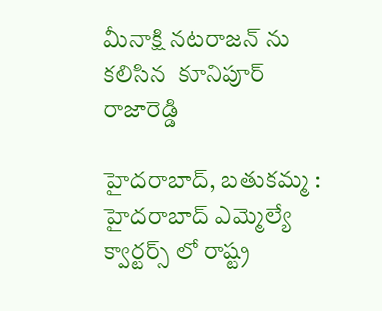మీనాక్షి నటరాజన్ ను కలిసిన  కూనిపూర్ రాజారెడ్డి

హైదరాబాద్, బతుకమ్మ :  హైదరాబాద్ ఎమ్మెల్యే క్వార్టర్స్ లో రాష్ట్ర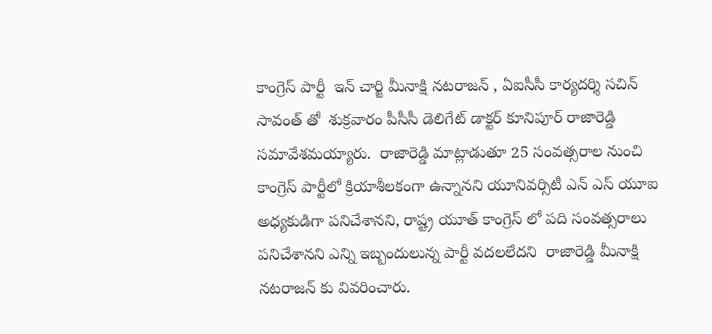కాంగ్రెస్ పార్టీ  ఇన్ చార్జి మీనాక్షి నటరాజన్ , ఏఐసీసీ కార్యదర్శి సచిన్ సావంత్ తో  శుక్రవారం పీసీసీ డెలిగేట్ డాక్టర్ కూనిపూర్ రాజారెడ్డి   సమావేశమయ్యారు.  రాజారెడ్డి మాట్లాడుతూ 25 సంవత్సరాల నుంచి కాంగ్రెస్ పార్టీలో క్రియాశీలకంగా ఉన్నానని యూనివర్సిటీ ఎన్ ఎస్ యూఐ అధ్యకుడిగా పనిచేశానని, రాష్ట్ర యూత్ కాంగ్రెస్ లో పది సంవత్సరాలు పనిచేశానని ఎన్ని ఇబ్బందులున్న పార్టీ వదలలేదని  రాజారెడ్డి మీనాక్షి నటరాజన్ కు వివరించారు.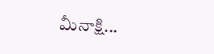మీనాక్షి...